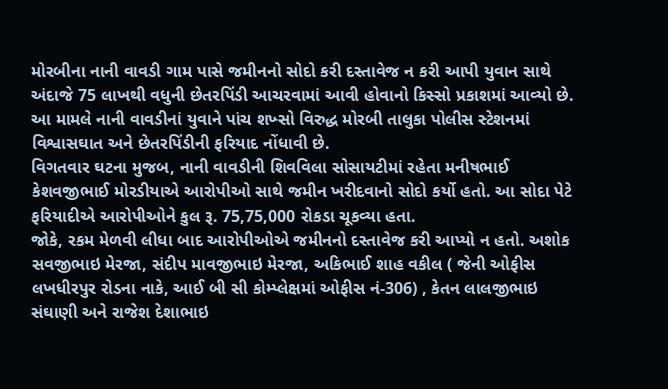મોરબીના નાની વાવડી ગામ પાસે જમીનનો સોદો કરી દસ્તાવેજ ન કરી આપી યુવાન સાથે અંદાજે 75 લાખથી વધુની છેતરપિંડી આચરવામાં આવી હોવાનો કિસ્સો પ્રકાશમાં આવ્યો છે. આ મામલે નાની વાવડીનાં યુવાને પાંચ શખ્સો વિરુદ્ધ મોરબી તાલુકા પોલીસ સ્ટેશનમાં વિશ્વાસઘાત અને છેતરપિંડીની ફરિયાદ નોંધાવી છે.
વિગતવાર ઘટના મુજબ, નાની વાવડીની શિવવિલા સોસાયટીમાં રહેતા મનીષભાઈ કેશવજીભાઈ મોરડીયાએ આરોપીઓ સાથે જમીન ખરીદવાનો સોદો કર્યો હતો. આ સોદા પેટે ફરિયાદીએ આરોપીઓને કુલ રૂ. 75,75,000 રોકડા ચૂકવ્યા હતા.
જોકે, રકમ મેળવી લીધા બાદ આરોપીઓએ જમીનનો દસ્તાવેજ કરી આપ્યો ન હતો. અશોક સવજીભાઇ મેરજા, સંદીપ માવજીભાઇ મેરજા, અકિભાઈ શાહ વકીલ ( જેની ઓફીસ લખધીરપુર રોડના નાકે, આઈ બી સી કોમ્પ્લેક્ષમાં ઓફીસ નં-306) , કેતન લાલજીભાઇ સંઘાણી અને રાજેશ દેશાભાઇ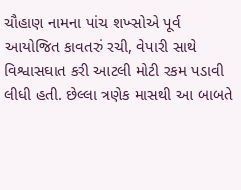ચૌહાણ નામના પાંચ શખ્સોએ પૂર્વ આયોજિત કાવતરું રચી, વેપારી સાથે વિશ્વાસઘાત કરી આટલી મોટી રકમ પડાવી લીધી હતી. છેલ્લા ત્રણેક માસથી આ બાબતે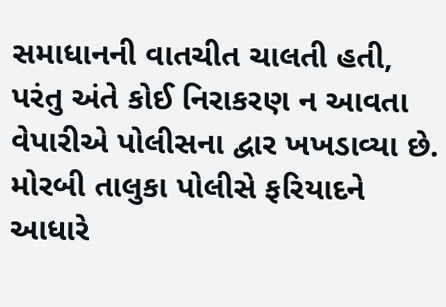સમાધાનની વાતચીત ચાલતી હતી, પરંતુ અંતે કોઈ નિરાકરણ ન આવતા વેપારીએ પોલીસના દ્વાર ખખડાવ્યા છે. મોરબી તાલુકા પોલીસે ફરિયાદને આધારે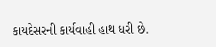કાયદેસરની કાર્યવાહી હાથ ધરી છે.